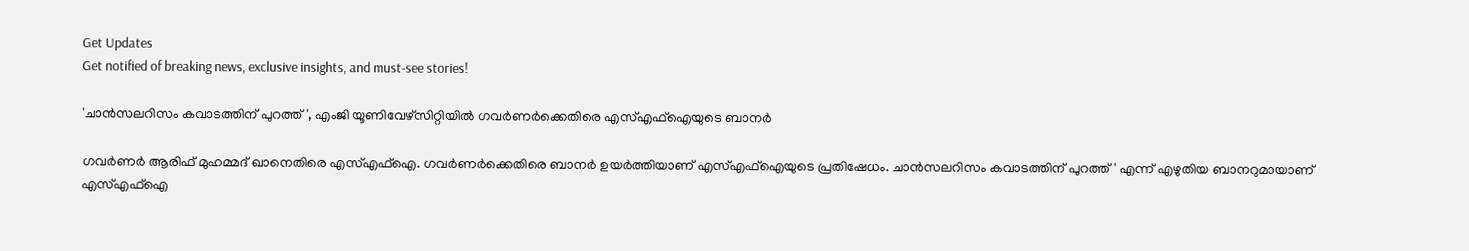Get Updates
Get notified of breaking news, exclusive insights, and must-see stories!

'ചാന്‍സലറിസം കവാടത്തിന് പുറത്ത്', എംജി യൂണിവേഴ്സിറ്റിയിൽ ഗവർണർക്കെതിരെ എസ്എഫ്ഐയുടെ ബാനർ

ഗവർണർ ആരിഫ് മുഹമ്മദ് ഖാനെതിരെ എസ്എഫ്ഐ. ഗവർണർക്കെതിരെ ബാനർ ഉയർത്തിയാണ് എസ്എഫ്ഐയുടെ പ്രതിഷേധം. ചാന്‍സലറിസം കവാടത്തിന് പുറത്ത്' എന്ന് എഴുതിയ ബാനറുമായാണ് എസ്എഫ്‌ഐ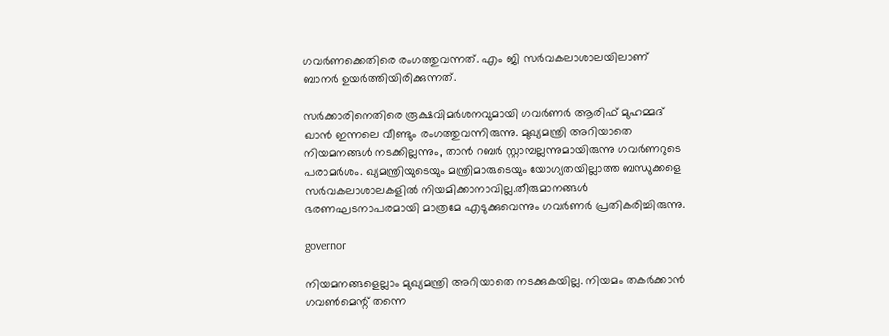ഗവര്‍ണക്കെതിരെ രംഗത്തുവന്നത്. എം ജി സര്‍വകലാശാലയിലാണ് ബാനര്‍ ഉയര്‍ത്തിയിരിക്കുന്നത്.

സര്‍ക്കാരിനെതിരെ രൂക്ഷവിമര്‍ശനവുമായി ഗവര്‍ണര്‍ ആരിഫ് മുഹമ്മദ് ഖാന്‍ ഇന്നലെ വീണ്ടും രംഗത്തുവന്നിരുന്നു. മുഖ്യമന്ത്രി അറിയാതെ നിയമനങ്ങൾ നടക്കില്ലന്നും, താൻ റബർ സ്റ്റാമ്പല്ലന്നുമായിരുന്നു ഗവർണറുടെ പരാമർശം. ഖ്യമന്ത്രിയുടെയും മന്ത്രിമാരുടെയും യോഗ്യതയില്ലാത്ത ബന്ധുക്കളെ സർവകലാശാലകളില്‍ നിയമിക്കാനാവില്ല.തീരുമാനങ്ങള്‍ ഭരണഘടനാപരമായി മാത്രമേ എടുക്കുവെന്നും ഗവർണർ പ്രതികരിച്ചിരുന്നു.

governor

നിയമനങ്ങളെല്ലാം മുഖ്യമന്ത്രി അറിയാതെ നടക്കുകയില്ല. നിയമം തകർക്കാൻ ഗവൺമെന്റ് തന്നെ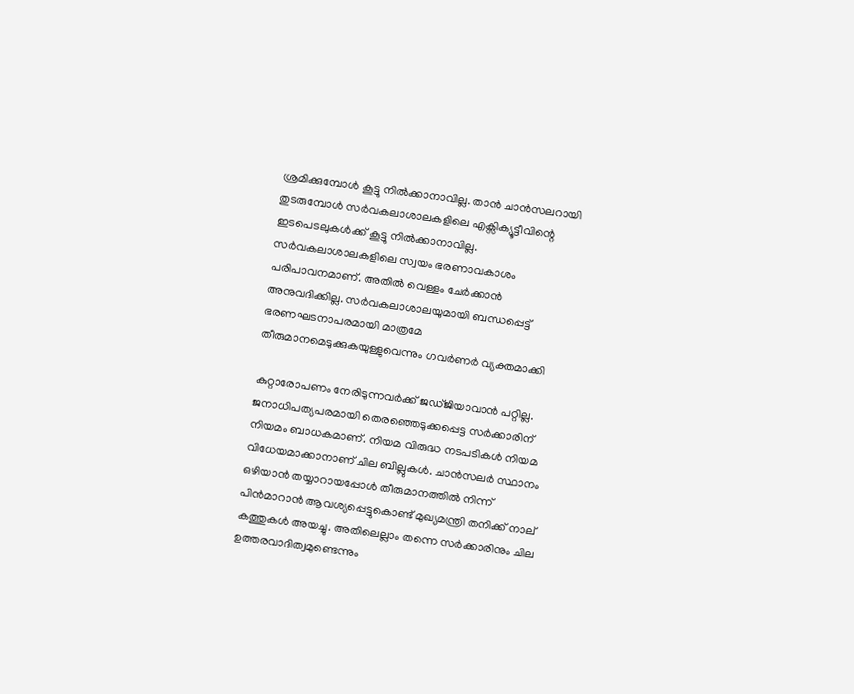ശ്രമിക്കുമ്പോൾ കൂട്ടു നിൽക്കാനാവില്ല. താൻ ചാൻസലറായി തുടരുമ്പോൾ സർവകലാശാലകളിലെ എക്സിക്യൂട്ടീവിന്റെ ഇടപെടലുകൾക്ക് കൂട്ടു നിൽക്കാനാവില്ല. സർവകലാശാലകളിലെ സ്വയം ഭരണാവകാശം പരിപാവനമാണ്. അതിൽ വെള്ളം ചേർക്കാൻ അനുവദിക്കില്ല. സർവകലാശാലയുമായി ബന്ധപ്പെട്ട് ഭരണഘടനാപരമായി മാത്രമേ തീരുമാനമെടുക്കുകയുള്ളുവെന്നും ഗവർണർ വ്യക്തമാക്കി

കുറ്റാരോപണം നേരിടുന്നവര്‍ക്ക് ജഡ്ജിയാവാന്‍ പറ്റില്ല. ജനാധിപത്യപരമായി തെരഞ്ഞെടുക്കപ്പെട്ട സര്‍ക്കാരിന് നിയമം ബാധകമാണ്. നിയമ വിരുദ്ധ നടപടികള്‍ നിയമ വിധേയമാക്കാനാണ് ചില ബില്ലുകൾ. ചാന്‍സലര്‍ സ്ഥാനം ഒഴിയാന്‍ തയ്യാറായപ്പോള്‍ തീരുമാനത്തില്‍ നിന്ന് പിന്‍മാറാന്‍ ആവശ്യപ്പെട്ടുകൊണ്ട് മുഖ്യമന്ത്രി തനിക്ക് നാല് കത്തുകള്‍ അയച്ചു. അതിലെല്ലാം തന്നെ സര്‍ക്കാരിനും ചില ഉത്തരവാദിത്വമുണ്ടെന്നും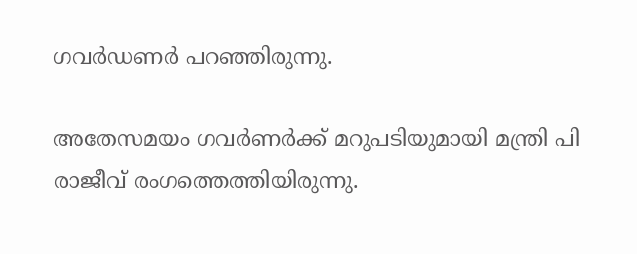ഗവർഡണർ പറഞ്ഞിരുന്നു.

അതേസമയം ഗവർണർക്ക് മറുപടിയുമായി മന്ത്രി പി രാജീവ് രംഗത്തെത്തിയിരുന്നു.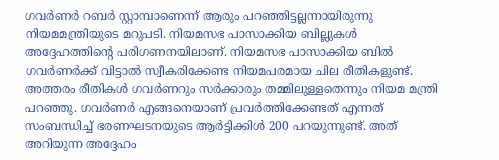ഗവർണർ റബർ സ്റ്റാമ്പാണെന്ന് ആരും പറഞ്ഞിട്ടല്ലന്നായിരുന്നു നിയമമന്ത്രിയുടെ മറുപടി. നിയമസഭ പാസാക്കിയ ബില്ലുകള്‍ അദ്ദേഹത്തിന്റെ പരിഗണനയിലാണ്. നിയമസഭ പാസാക്കിയ ബില്‍ ഗവര്‍ണര്‍ക്ക് വിട്ടാല്‍ സ്വീകരിക്കേണ്ട നിയമപരമായ ചില രീതികളുണ്ട്. അത്തരം രീതികള്‍ ഗവര്‍ണറും സര്‍ക്കാരും തമ്മിലുള്ളതെന്നും നിയമ മന്ത്രി പറഞ്ഞു. ഗവര്‍ണര്‍ എങ്ങനെയാണ് പ്രവര്‍ത്തിക്കേണ്ടത് എന്നത് സംബന്ധിച്ച് ഭരണഘടനയുടെ ആര്‍ട്ടിക്കിള്‍ 200 പറയുന്നുണ്ട്. അത് അറിയുന്ന അദ്ദേഹം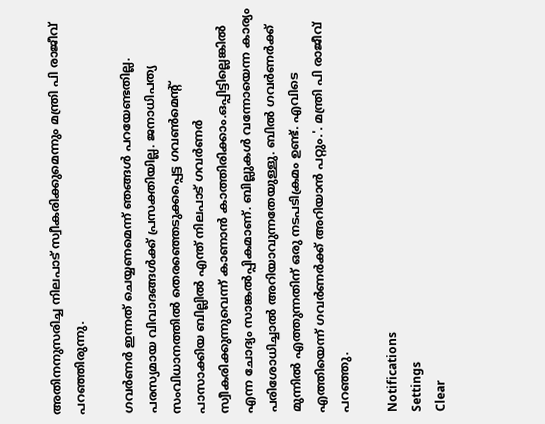അതിനനുസരിച്ച നിലപാട് സ്വീകരിക്കുമെന്നും മന്ത്രി പി രാജീവ് പറഞ്ഞിരുന്നു.

ഗവര്‍ണര്‍ ഇന്നത് ചെയ്യണമെന്ന് ഞങ്ങള്‍ പറയേണ്ടതില്ല. പരസ്യമായ വിവാദങ്ങള്‍ക്ക് പ്രസക്തിയില്ല. ജനാധിപത്യ സംവിധാനത്തില്‍ തെരഞ്ഞെടുക്കപ്പെട്ട ഗവണ്‍മെന്റ് പാസാക്കിയ ബില്ലില്‍ എന്ത് നിലപാട് ഗവര്‍ണര്‍ സ്വീകരിക്കുന്നുവെന്ന് കാണാന്‍ കാത്തിരിക്കാം.ഒപ്പിട്ടില്ലെങ്കില്‍ എന്ന ചോദ്യം സാങ്കല്‍പ്പികമാണ്. ബില്ലുകള്‍ വന്നോയെന്ന കാര്യം പരിശോധിച്ചാല്‍ അറിയാവുന്നതേയുള്ളു. ബില്‍ ഗവര്‍ണര്‍ക്ക് മുന്നില്‍ എത്തുന്നതിന് ഒരു നടപടിക്രമം ഉണ്ട്. എവിടെ എത്തിയെന്ന് ഗവര്‍ണര്‍ക്ക് അറിയാന്‍ പറ്റും.'. മന്ത്രി പി രാജീവ് പറഞ്ഞു.

Notifications
Settings
Clear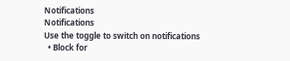Notifications
Notifications
Use the toggle to switch on notifications
  • Block for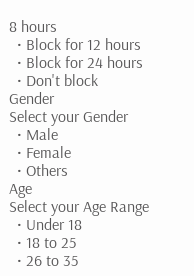8 hours
  • Block for 12 hours
  • Block for 24 hours
  • Don't block
Gender
Select your Gender
  • Male
  • Female
  • Others
Age
Select your Age Range
  • Under 18
  • 18 to 25
  • 26 to 35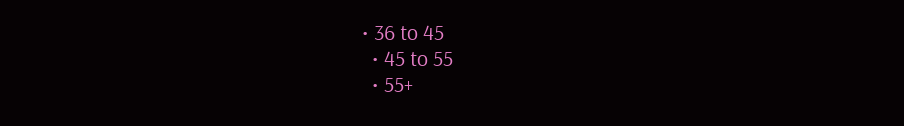• 36 to 45
  • 45 to 55
  • 55+